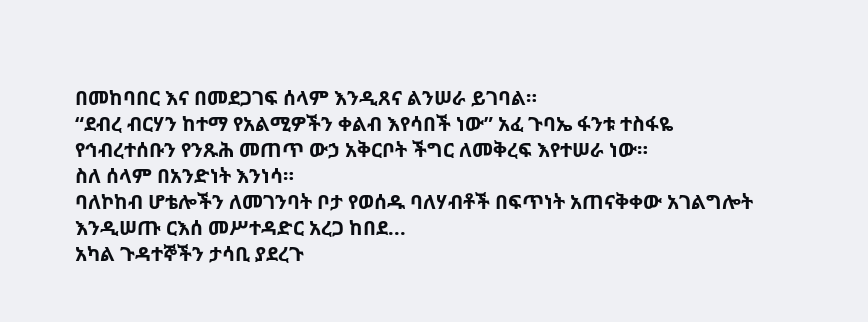በመከባበር እና በመደጋገፍ ሰላም እንዲጸና ልንሠራ ይገባል።
“ደብረ ብርሃን ከተማ የአልሚዎችን ቀልብ እየሳበች ነው” አፈ ጉባኤ ፋንቱ ተስፋዬ
የኅብረተሰቡን የንጹሕ መጠጥ ውኃ አቅርቦት ችግር ለመቅረፍ እየተሠራ ነው።
ስለ ሰላም በአንድነት እንነሳ።
ባለኮከብ ሆቴሎችን ለመገንባት ቦታ የወሰዱ ባለሃብቶች በፍጥነት አጠናቅቀው አገልግሎት እንዲሠጡ ርእሰ መሥተዳድር አረጋ ከበደ...
አካል ጉዳተኞችን ታሳቢ ያደረጉ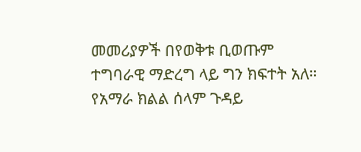መመሪያዎች በየወቅቱ ቢወጡም ተግባራዊ ማድረግ ላይ ግን ክፍተት አለ።
የአማራ ክልል ሰላም ጉዳይ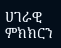ሀገራዊ ምክክርን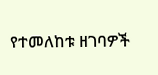የተመለከቱ ዘገባዎች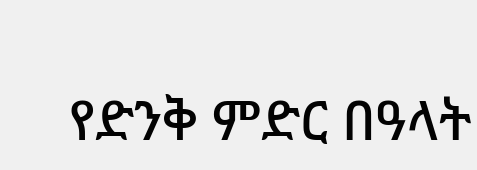የድንቅ ምድር በዓላት